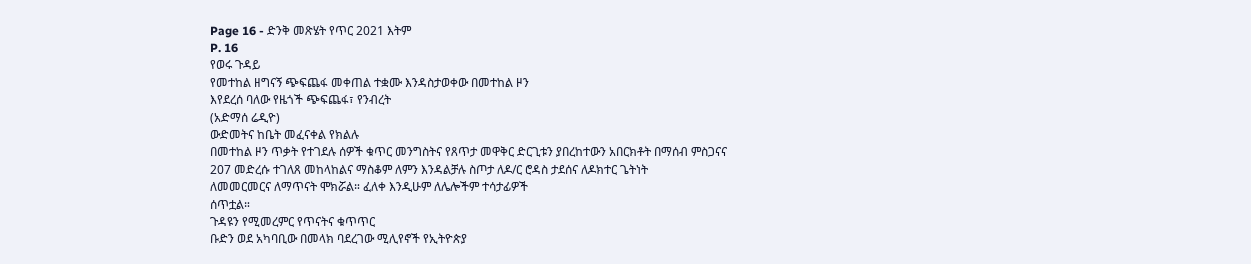Page 16 - ድንቅ መጽሄት የጥር 2021 እትም
P. 16
የወሩ ጉዳይ
የመተከል ዘግናኝ ጭፍጨፋ መቀጠል ተቋሙ እንዳስታወቀው በመተከል ዞን
እየደረሰ ባለው የዜጎች ጭፍጨፋ፣ የንብረት
(አድማሰ ሬዲዮ)
ውድመትና ከቤት መፈናቀል የክልሉ
በመተከል ዞን ጥቃት የተገደሉ ሰዎች ቁጥር መንግስትና የጸጥታ መዋቅር ድርጊቱን ያበረከተውን አበርክቶት በማሰብ ምስጋናና
207 መድረሱ ተገለጸ መከላከልና ማስቆም ለምን እንዳልቻሉ ስጦታ ለዶ/ር ሮዳስ ታደሰና ለዶክተር ጌትነት
ለመመርመርና ለማጥናት ሞክሯል። ፈለቀ እንዲሁም ለሌሎችም ተሳታፊዎች
ሰጥቷል።
ጉዳዩን የሚመረምር የጥናትና ቁጥጥር
ቡድን ወደ አካባቢው በመላክ ባደረገው ሚሊየኖች የኢትዮጵያ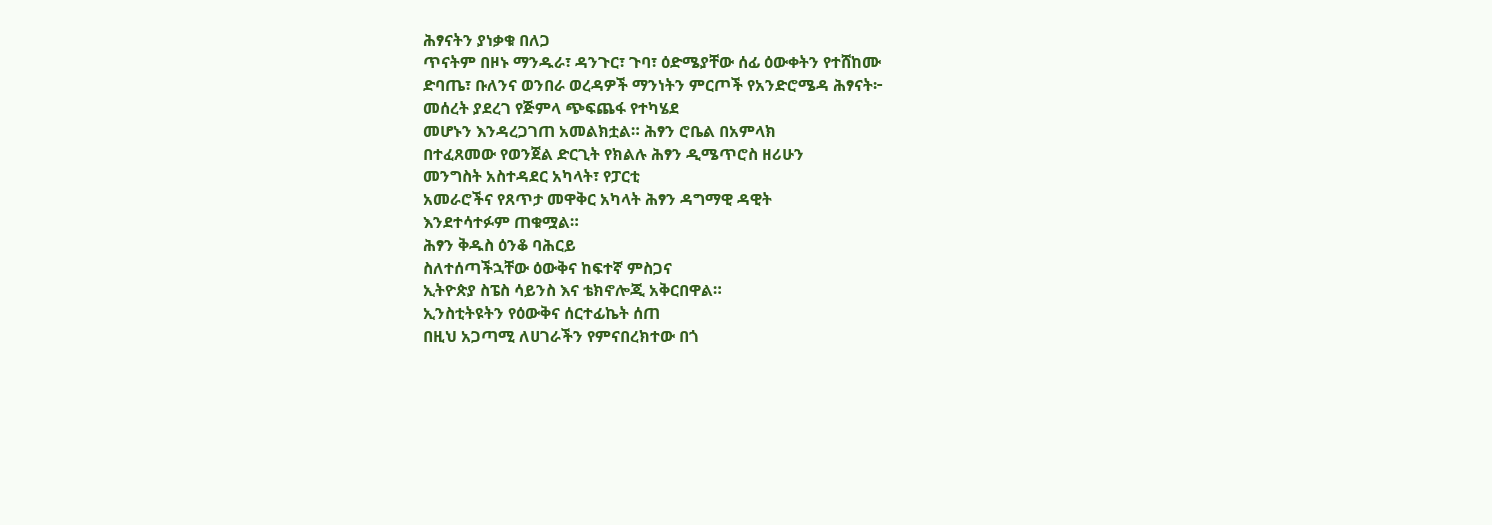ሕፃናትን ያነቃቁ በለጋ
ጥናትም በዞኑ ማንዱራ፣ ዳንጉር፣ ጉባ፣ ዕድሜያቸው ሰፊ ዕውቀትን የተሸከሙ
ድባጤ፣ ቡለንና ወንበራ ወረዳዎች ማንነትን ምርጦች የአንድሮሜዳ ሕፃናት፦
መሰረት ያደረገ የጅምላ ጭፍጨፋ የተካሄደ
መሆኑን እንዳረጋገጠ አመልክቷል። ሕፃን ሮቤል በአምላክ
በተፈጸመው የወንጀል ድርጊት የክልሉ ሕፃን ዲሜጥሮስ ዘሪሁን
መንግስት አስተዳደር አካላት፣ የፓርቲ
አመራሮችና የጸጥታ መዋቅር አካላት ሕፃን ዳግማዊ ዳዊት
እንደተሳተፉም ጠቁሟል።
ሕፃን ቅዱስ ዕንቆ ባሕርይ
ስለተሰጣችኋቸው ዕውቅና ከፍተኛ ምስጋና
ኢትዮጵያ ስፔስ ሳይንስ እና ቴክኖሎጂ አቅርበዋል።
ኢንስቲትዩትን የዕውቅና ሰርተፊኬት ሰጠ
በዚህ አጋጣሚ ለሀገራችን የምናበረክተው በጎ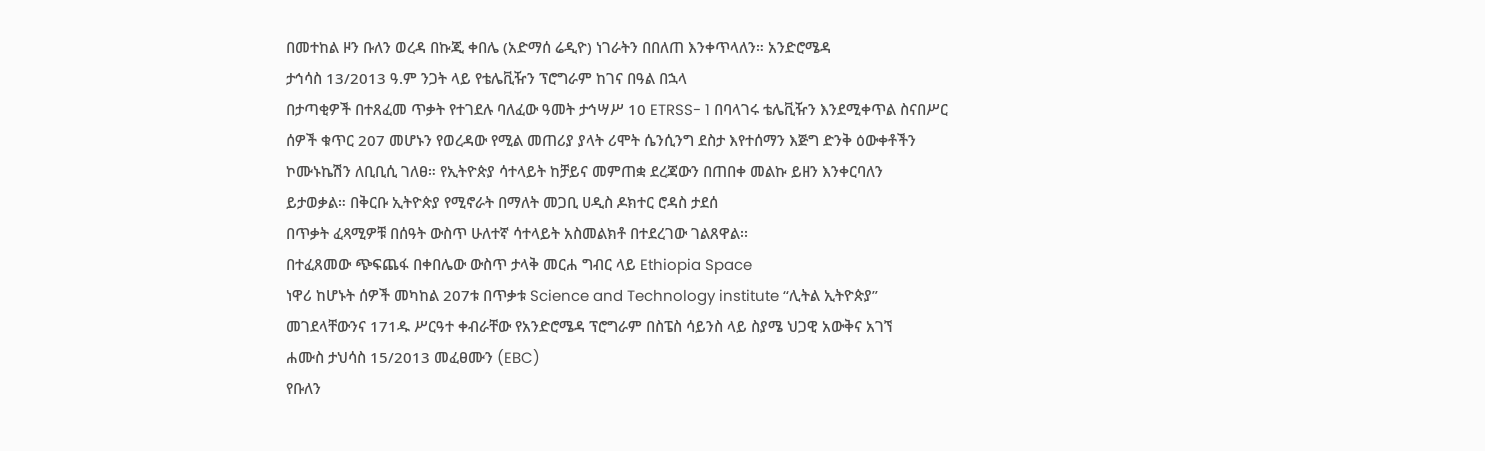በመተከል ዞን ቡለን ወረዳ በኩጂ ቀበሌ (አድማሰ ሬዲዮ) ነገራትን በበለጠ እንቀጥላለን። አንድሮሜዳ
ታኅሳስ 13/2013 ዓ.ም ንጋት ላይ የቴሌቪዥን ፕሮግራም ከገና በዓል በኋላ
በታጣቂዎች በተጸፈመ ጥቃት የተገደሉ ባለፈው ዓመት ታኅሣሥ 10 ETRSS- 1 በባላገሩ ቴሌቪዥን እንደሚቀጥል ስናበሥር
ሰዎች ቁጥር 207 መሆኑን የወረዳው የሚል መጠሪያ ያላት ሪሞት ሴንሲንግ ደስታ እየተሰማን እጅግ ድንቅ ዕውቀቶችን
ኮሙኑኬሽን ለቢቢሲ ገለፀ። የኢትዮጵያ ሳተላይት ከቻይና መምጠቋ ደረጃውን በጠበቀ መልኩ ይዘን እንቀርባለን
ይታወቃል። በቅርቡ ኢትዮጵያ የሚኖራት በማለት መጋቢ ሀዲስ ዶክተር ሮዳስ ታደሰ
በጥቃት ፈጻሚዎቹ በሰዓት ውስጥ ሁለተኛ ሳተላይት አስመልክቶ በተደረገው ገልጸዋል፡፡
በተፈጸመው ጭፍጨፋ በቀበሌው ውስጥ ታላቅ መርሐ ግብር ላይ Ethiopia Space
ነዋሪ ከሆኑት ሰዎች መካከል 207ቱ በጥቃቱ Science and Technology institute “ሊትል ኢትዮጵያ”
መገደላቸውንና 171ዱ ሥርዓተ ቀብራቸው የአንድሮሜዳ ፕሮግራም በስፔስ ሳይንስ ላይ ስያሜ ህጋዊ አውቅና አገኘ
ሐሙስ ታህሳስ 15/2013 መፈፀሙን (EBC)
የቡለን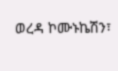ወረዳ ኮሙኑኬሽን፣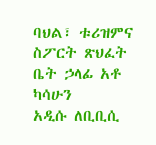ባህል፣ ቱሪዝምና
ስፖርት ጽህፈት ቤት ኃላፊ አቶ ካሳሁን
አዲሱ ለቢቢሲ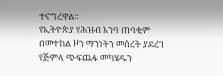ተናግረዋል።
የኢትዮጵያ የሕዝብ እንባ ጠባቂም
በመተከል ዞን ማንነትን መሰረት ያደረገ
የጅምላ ጭፍጨፋ መካሄዱን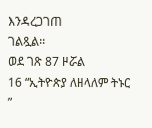እንዳረጋገጠ
ገልጿል፡፡
ወደ ገጽ 87 ዞሯል
16 “ኢትዮጵያ ለዘላለም ትኑር ”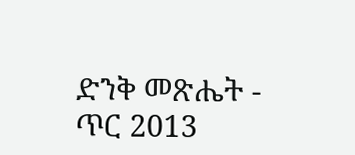ድንቅ መጽሔት - ጥር 2013